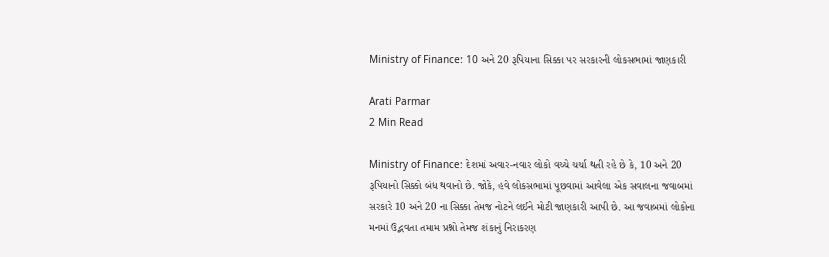Ministry of Finance: 10 અને 20 રૂપિયાના સિક્કા પર સરકારની લોકસભામાં જાણકારી

Arati Parmar
2 Min Read

Ministry of Finance: દેશમાં અવાર-નવાર લોકો વચ્ચે ચર્ચા થતી રહે છે કે, 10 અને 20 રૂપિયાનો સિક્કો બંધ થવાનો છે. જોકે, હવે લોકસભામાં પૂછવામાં આવેલા એક સવાલના જવાબમાં સરકારે 10 અને 20 ના સિક્કા તેમજ નોટને લઈને મોટી જાણકારી આપી છે. આ જવાબમાં લોકોના મનમાં ઉદ્ભવતા તમામ પ્રશ્નો તેમજ શંકાનું નિરાકરણ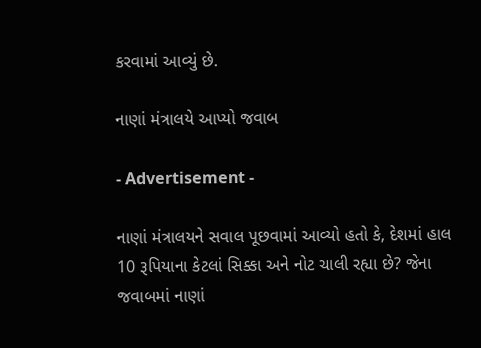કરવામાં આવ્યું છે.

નાણાં મંત્રાલયે આપ્યો જવાબ

- Advertisement -

નાણાં મંત્રાલયને સવાલ પૂછવામાં આવ્યો હતો કે, દેશમાં હાલ 10 રૂપિયાના કેટલાં સિક્કા અને નોટ ચાલી રહ્યા છે? જેના જવાબમાં નાણાં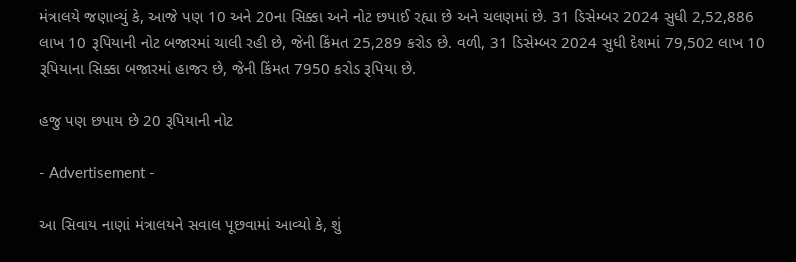મંત્રાલયે જણાવ્યું કે, આજે પણ 10 અને 20ના સિક્કા અને નોટ છપાઈ રહ્યા છે અને ચલણમાં છે. 31 ડિસેમ્બર 2024 સુધી 2,52,886 લાખ 10 રૂપિયાની નોટ બજારમાં ચાલી રહી છે, જેની કિંમત 25,289 કરોડ છે. વળી, 31 ડિસેમ્બર 2024 સુધી દેશમાં 79,502 લાખ 10 રૂપિયાના સિક્કા બજારમાં હાજર છે, જેની કિંમત 7950 કરોડ રૂપિયા છે.

હજુ પણ છપાય છે 20 રૂપિયાની નોટ

- Advertisement -

આ સિવાય નાણાં મંત્રાલયને સવાલ પૂછવામાં આવ્યો કે, શું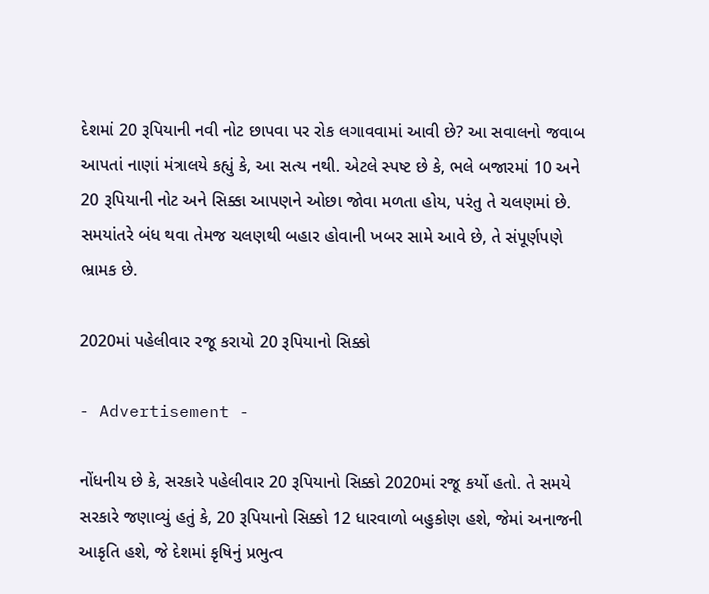દેશમાં 20 રૂપિયાની નવી નોટ છાપવા પર રોક લગાવવામાં આવી છે? આ સવાલનો જવાબ આપતાં નાણાં મંત્રાલયે કહ્યું કે, આ સત્ય નથી. એટલે સ્પષ્ટ છે કે, ભલે બજારમાં 10 અને 20 રૂપિયાની નોટ અને સિક્કા આપણને ઓછા જોવા મળતા હોય, પરંતુ તે ચલણમાં છે. સમયાંતરે બંધ થવા તેમજ ચલણથી બહાર હોવાની ખબર સામે આવે છે, તે સંપૂર્ણપણે ભ્રામક છે.

2020માં પહેલીવાર રજૂ કરાયો 20 રૂપિયાનો સિક્કો

- Advertisement -

નોંધનીય છે કે, સરકારે પહેલીવાર 20 રૂપિયાનો સિક્કો 2020માં રજૂ કર્યો હતો. તે સમયે સરકારે જણાવ્યું હતું કે, 20 રૂપિયાનો સિક્કો 12 ધારવાળો બહુકોણ હશે, જેમાં અનાજની આકૃતિ હશે, જે દેશમાં કૃષિનું પ્રભુત્વ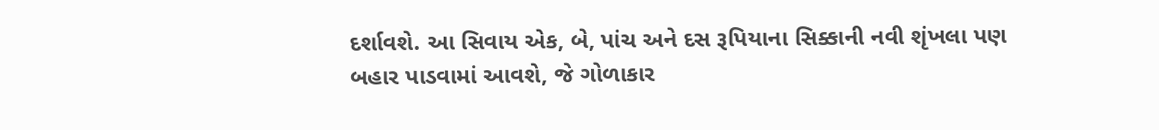દર્શાવશે. આ સિવાય એક, બે, પાંચ અને દસ રૂપિયાના સિક્કાની નવી શૃંખલા પણ બહાર પાડવામાં આવશે, જે ગોળાકાર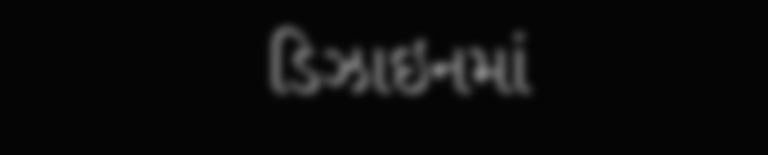ડિઝાઇનમાં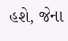હશે, જેના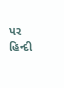પર હિન્દી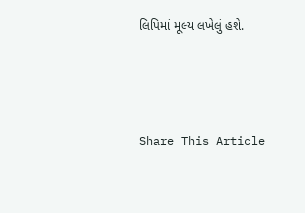લિપિમાં મૂલ્ય લખેલું હશે.





Share This Article